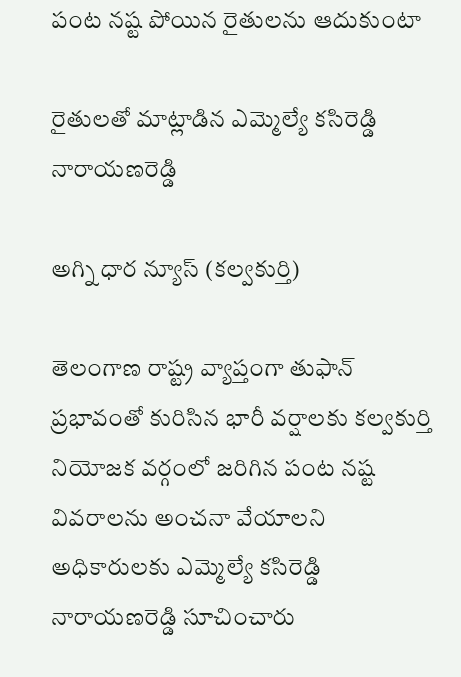పంట నష్ట పోయిన రైతులను ఆదుకుంటా

రైతులతో మాట్లాడిన ఎమ్మెల్యే కసిరెడ్డి నారాయణరెడ్డి

అగ్ని ధార న్యూస్ (కల్వకుర్తి)

తెలంగాణ రాష్ట్ర వ్యాప్తంగా తుఫాన్ ప్రభావంతో కురిసిన భారీ వర్షాలకు కల్వకుర్తి నియోజక వర్గంలో జరిగిన పంట నష్ట వివరాలను అంచనా వేయాలని అధికారులకు ఎమ్మెల్యే కసిరెడ్డి నారాయణరెడ్డి సూచించారు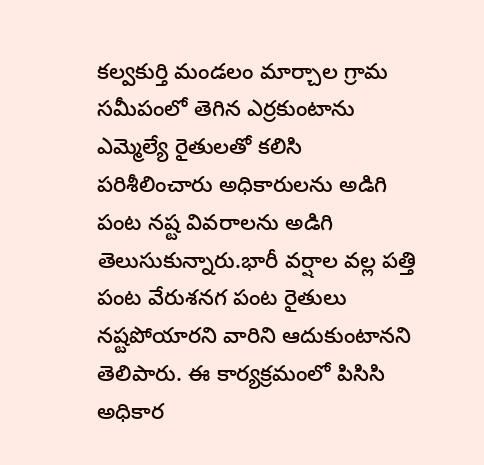కల్వకుర్తి మండలం మార్చాల గ్రామ సమీపంలో తెగిన ఎర్రకుంటాను ఎమ్మెల్యే రైతులతో కలిసి పరిశీలించారు అధికారులను అడిగి పంట నష్ట వివరాలను అడిగి తెలుసుకున్నారు.భారీ వర్షాల వల్ల పత్తి పంట వేరుశనగ పంట రైతులు నష్టపోయారని వారిని ఆదుకుంటానని తెలిపారు. ఈ కార్యక్రమంలో పిసిసి అధికార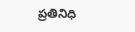ప్రతినిధి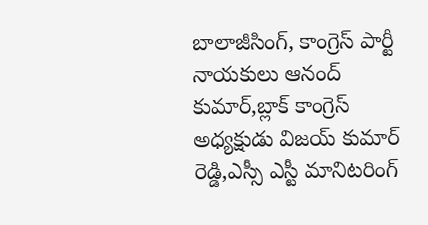బాలాజీసింగ్, కాంగ్రెస్ పార్టీ నాయకులు ఆనంద్ కుమార్,బ్లాక్ కాంగ్రెస్ అధ్యక్షుడు విజయ్ కుమార్ రెడ్డి,ఎస్సీ ఎస్టీ మానిటరింగ్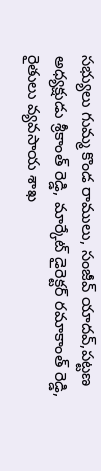సభ్యులు గుమ్మ కొండ రాములు, సంజీవ్ యాదవ్,పట్టణ అధ్యక్షుడు శ్రీకాంత్ రెడ్డి, మార్కేట్ డైరెక్టర్ రమాకాంత్ రెడ్డి, రైతులు వ్యవసాయ శాఖ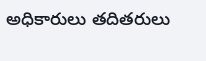అధికారులు తదితరులు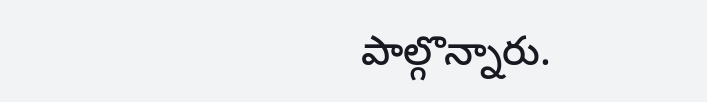పాల్గొన్నారు.